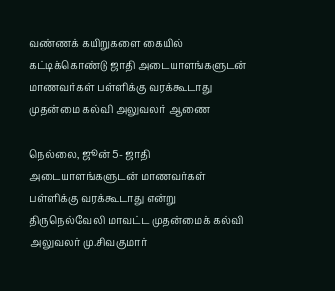வண்ணக் கயிறுகளை கையில் கட்டிக்கொண்டு ஜாதி அடையாளங்களுடன் மாணவர்கள் பள்ளிக்கு வரக்கூடாது முதன்மை கல்வி அலுவலர் ஆணை

நெல்லை, ஜூன் 5- ஜாதி அடையாளங்களுடன் மாணவர்கள் பள்ளிக்கு வரக்கூடாது என்று திருநெல்வேலி மாவட்ட முதன்மைக் கல்வி அலுவலர் மு.சிவகுமார்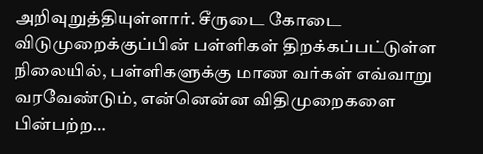அறிவுறுத்தியுள்ளார். சீருடை கோடை விடுமுறைக்குப்பின் பள்ளிகள் திறக்கப்பட்டுள்ள நிலையில், பள்ளிகளுக்கு மாண வர்கள் எவ்வாறு வரவேண்டும், என்னென்ன விதிமுறைகளை பின்பற்ற…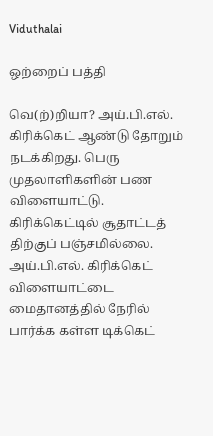Viduthalai

ஒற்றைப் பத்தி

வெ(ற்)றியா? அய்.பி.எல். கிரிக்கெட் ஆண்டு தோறும் நடக்கிறது. பெரு முதலாளிகளின் பண விளையாட்டு. கிரிக்கெட்டில் சூதாட்டத் திற்குப் பஞ்சமில்லை. அய்.பி.எல். கிரிக்கெட் விளையாட்டை மைதானத்தில் நேரில் பார்க்க கள்ள டிக்கெட்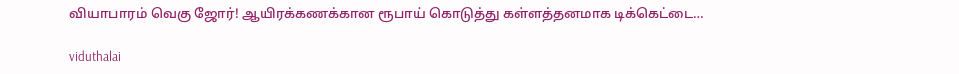வியாபாரம் வெகு ஜோர்! ஆயிரக்கணக்கான ரூபாய் கொடுத்து கள்ளத்தனமாக டிக்கெட்டை…

viduthalai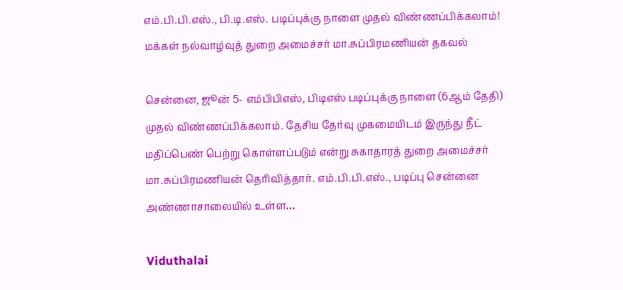எம்.பி.பி.எஸ்., பி.டி.எஸ். படிப்புக்கு நாளை முதல் விண்ணப்பிக்கலாம்! மக்கள் நல்வாழ்வுத் துறை அமைச்சர் மா.சுப்பிரமணியன் தகவல்

சென்னை, ஜூன் 5- எம்பிபிஎஸ், பிடிஎஸ் படிப்புக்கு நாளை (6ஆம் தேதி) முதல் விண்ணப்பிக்கலாம். தேசிய தேர்வு முகமையிடம் இருந்து நீட் மதிப்பெண் பெற்று கொள்ளப்படும் என்று சுகாதாரத் துறை அமைச்சர் மா.சுப்பிரமணியன் தெரிவித்தார். எம்.பி.பி.எஸ்., படிப்பு சென்னை அண்ணாசாலையில் உள்ள…

Viduthalai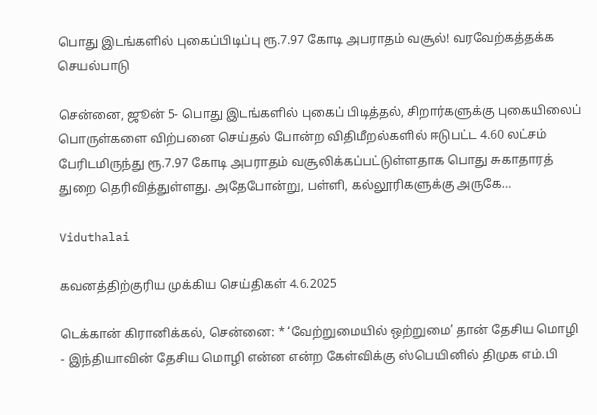பொது இடங்களில் புகைப்பிடிப்பு ரூ.7.97 கோடி அபராதம் வசூல்! வரவேற்கத்தக்க செயல்பாடு

சென்னை, ஜூன் 5- பொது இடங்களில் புகைப் பிடித்தல், சிறார்களுக்கு புகையிலைப் பொருள்களை விற்பனை செய்தல் போன்ற விதிமீறல்களில் ஈடுபட்ட 4.60 லட்சம் பேரிடமிருந்து ரூ.7.97 கோடி அபராதம் வசூலிக்கப்பட்டுள்ளதாக பொது சுகாதாரத் துறை தெரிவித்துள்ளது. அதேபோன்று, பள்ளி, கல்லூரிகளுக்கு அருகே…

Viduthalai

கவனத்திற்குரிய முக்கிய செய்திகள் 4.6.2025

டெக்கான் கிரானிக்கல், சென்னை: * ‘வேற்றுமையில் ஒற்றுமை’ தான் தேசிய மொழி - இந்தியாவின் தேசிய மொழி என்ன என்ற கேள்விக்கு ஸ்பெயினில் திமுக எம்.பி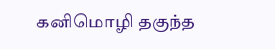கனிமொழி தகுந்த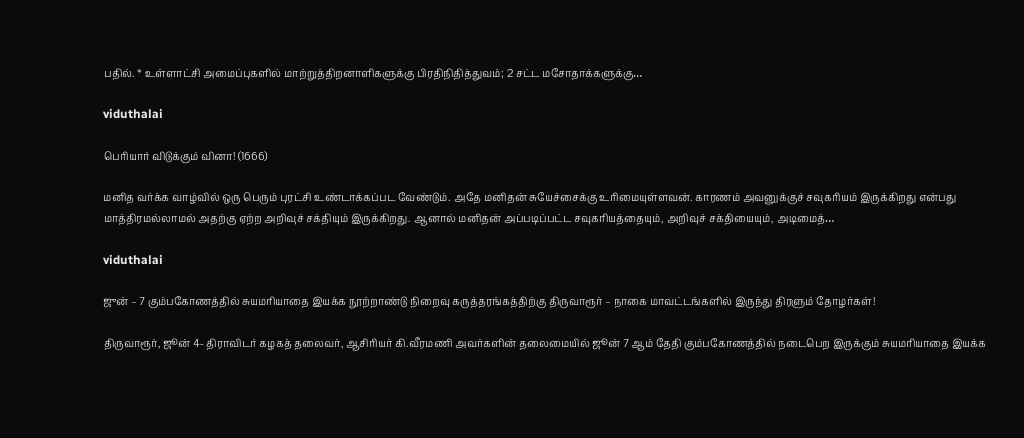பதில். * உள்ளாட்சி அமைப்புகளில் மாற்றுத்திறனாளிகளுக்கு பிரதிநிதித்துவம்; 2 சட்ட மசோதாக்களுக்கு…

viduthalai

பெரியார் விடுக்கும் வினா! (1666)

மனித வர்க்க வாழ்வில் ஒரு பெரும் புரட்சி உண்டாக்கப்பட வேண்டும். அதே மனிதன் சுயேச்சைக்கு உரிமையுள்ளவன். காரணம் அவனுக்குச் சவுகரியம் இருக்கிறது என்பது மாத்திரமல்லாமல் அதற்கு ஏற்ற அறிவுச் சக்தியும் இருக்கிறது. ஆனால் மனிதன் அப்படிப்பட்ட சவுகரியத்தையும், அறிவுச் சக்தியையும், அடிமைத்…

viduthalai

ஜுன் – 7 கும்பகோணத்தில் சுயமரியாதை இயக்க நூற்றாண்டு நிறைவு கருத்தரங்கத்திற்கு திருவாரூர் – நாகை மாவட்டங்களில் இருந்து திரளும் தோழர்கள்!

திருவாரூர், ஜூன் 4- திராவிடர் கழகத் தலைவர், ஆசிரியர் கி.வீரமணி அவர்களின் தலைமையில் ஜூன் 7 ஆம் தேதி கும்பகோணத்தில் நடைபெற இருக்கும் சுயமரியாதை இயக்க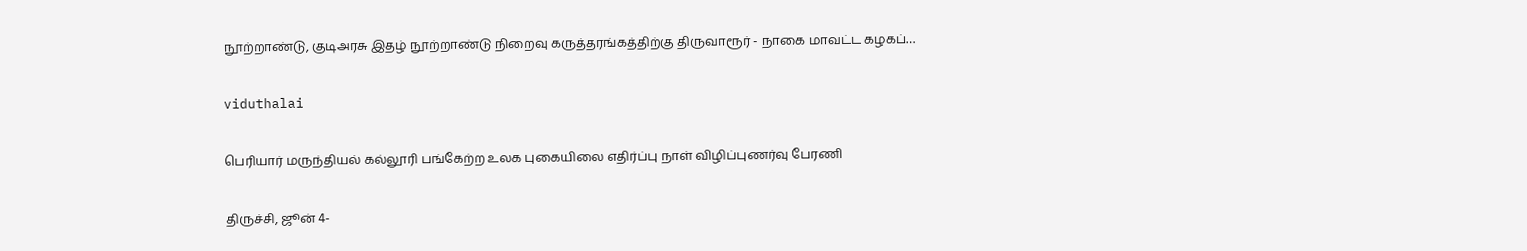நூற்றாண்டு, குடிஅரசு இதழ் நூற்றாண்டு நிறைவு கருத்தரங்கத்திற்கு திருவாரூர் - நாகை மாவட்ட கழகப்…

viduthalai

பெரியார் மருந்தியல் கல்லூரி பங்கேற்ற உலக புகையிலை எதிர்ப்பு நாள் விழிப்புணர்வு பேரணி

திருச்சி, ஜூன் 4-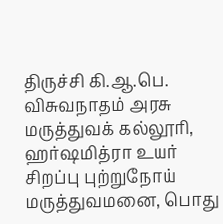திருச்சி கி.ஆ.பெ. விசுவநாதம் அரசு மருத்துவக் கல்லூரி, ஹர்ஷமித்ரா உயர் சிறப்பு புற்றுநோய் மருத்துவமனை, பொது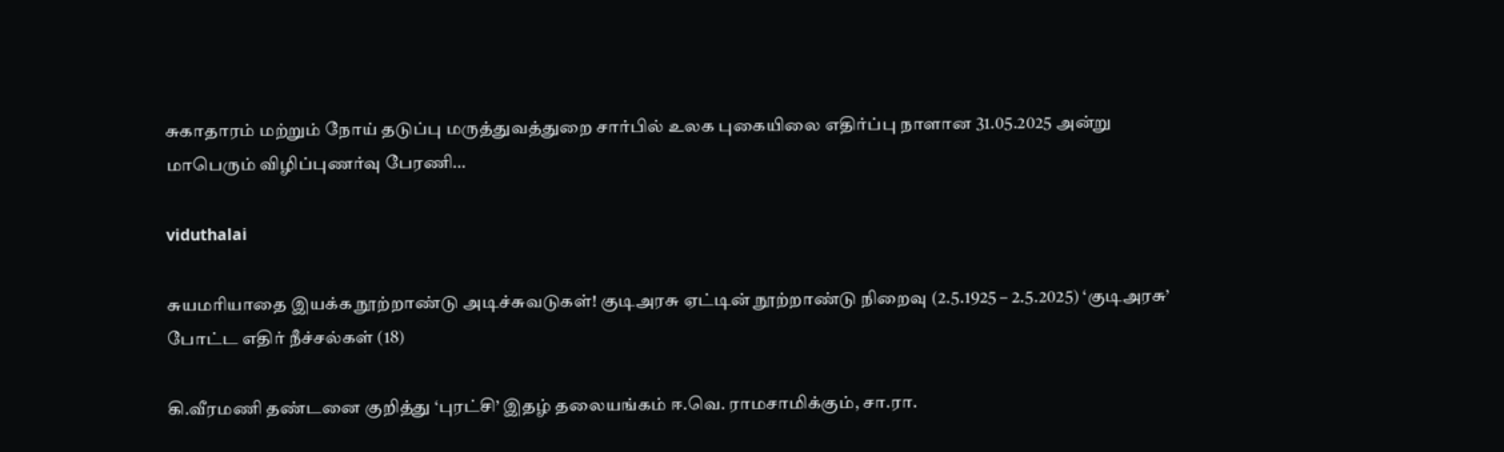சுகாதாரம் மற்றும் நோய் தடுப்பு மருத்துவத்துறை சார்பில் உலக புகையிலை எதிர்ப்பு நாளான 31.05.2025 அன்று மாபெரும் விழிப்புணர்வு பேரணி…

viduthalai

சுயமரியாதை இயக்க நூற்றாண்டு அடிச்சுவடுகள்! குடிஅரசு ஏட்டின் நூற்றாண்டு நிறைவு (2.5.1925 – 2.5.2025) ‘குடிஅரசு’ போட்ட எதிர் நீச்சல்கள் (18)

கி.வீரமணி தண்டனை குறித்து ‘புரட்சி’ இதழ் தலையங்கம் ஈ.வெ. ராமசாமிக்கும், சா.ரா.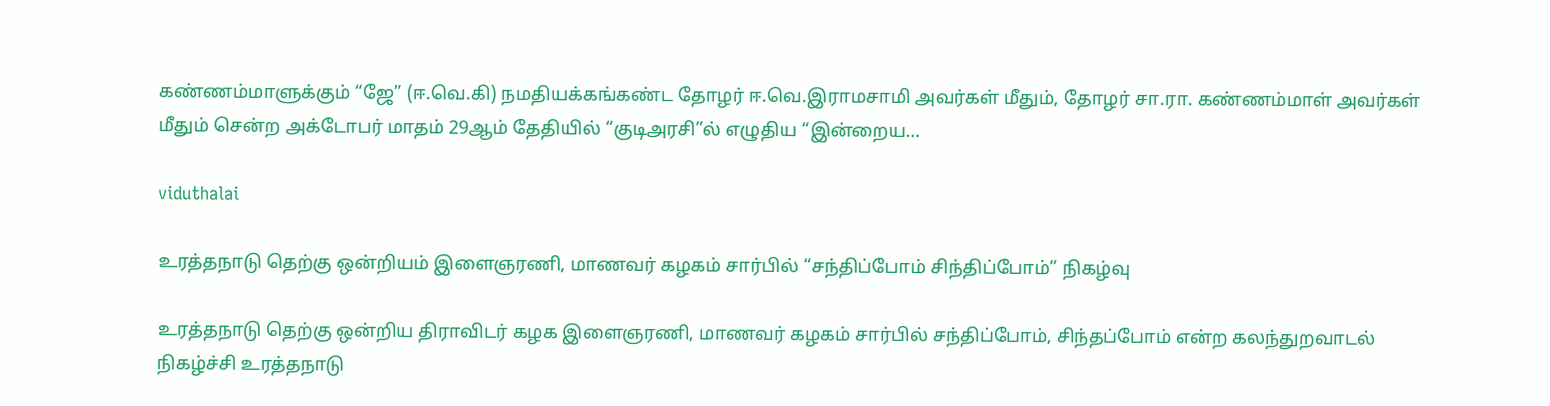கண்ணம்மாளுக்கும் “ஜே” (ஈ.வெ.கி) நமதியக்கங்கண்ட தோழர் ஈ.வெ.இராமசாமி அவர்கள் மீதும், தோழர் சா.ரா. கண்ணம்மாள் அவர்கள் மீதும் சென்ற அக்டோபர் மாதம் 29ஆம் தேதியில் “குடிஅரசி”ல் எழுதிய “இன்றைய…

viduthalai

உரத்தநாடு தெற்கு ஒன்றியம் இளைஞரணி, மாணவர் கழகம் சார்பில் “சந்திப்போம் சிந்திப்போம்” நிகழ்வு

உரத்தநாடு தெற்கு ஒன்றிய திராவிடர் கழக இளைஞரணி, மாணவர் கழகம் சார்பில் சந்திப்போம், சிந்தப்போம் என்ற கலந்துறவாடல் நிகழ்ச்சி உரத்தநாடு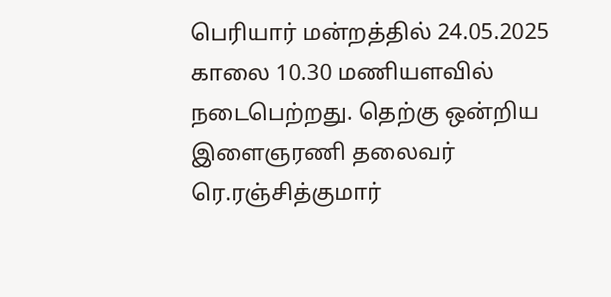பெரியார் மன்றத்தில் 24.05.2025 காலை 10.30 மணியளவில் நடைபெற்றது. தெற்கு ஒன்றிய இளைஞரணி தலைவர் ரெ.ரஞ்சித்குமார்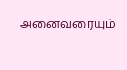அனைவரையும்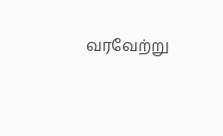வரவேற்று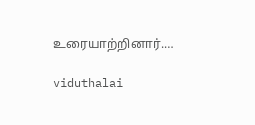உரையாற்றினார்.…

viduthalai